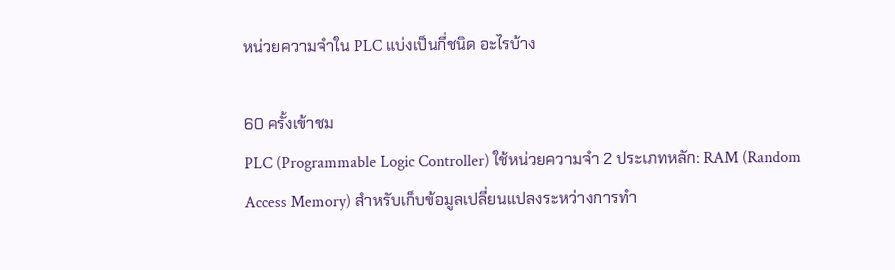หน่วยความจำใน PLC แบ่งเป็นกี่ชนิด อะไรบ้าง

60 ครั้งเข้าชม
PLC (Programmable Logic Controller) ใช้หน่วยความจำ 2 ประเภทหลัก: RAM (Random Access Memory) สำหรับเก็บข้อมูลเปลี่ยนแปลงระหว่างการทำ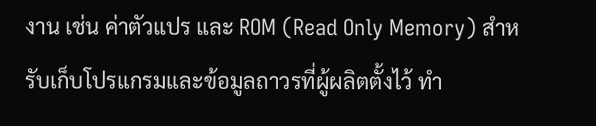งาน เช่น ค่าตัวแปร และ ROM (Read Only Memory) สำหรับเก็บโปรแกรมและข้อมูลถาวรที่ผู้ผลิตตั้งไว้ ทำ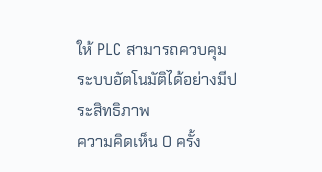ให้ PLC สามารถควบคุมระบบอัตโนมัติได้อย่างมีประสิทธิภาพ
ความคิดเห็น 0 ครั้ง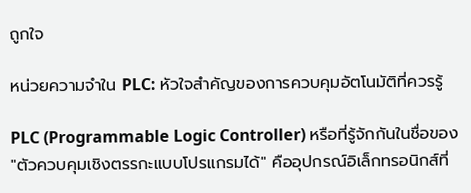ถูกใจ

หน่วยความจำใน PLC: หัวใจสำคัญของการควบคุมอัตโนมัติที่ควรรู้

PLC (Programmable Logic Controller) หรือที่รู้จักกันในชื่อของ "ตัวควบคุมเชิงตรรกะแบบโปรแกรมได้" คืออุปกรณ์อิเล็กทรอนิกส์ที่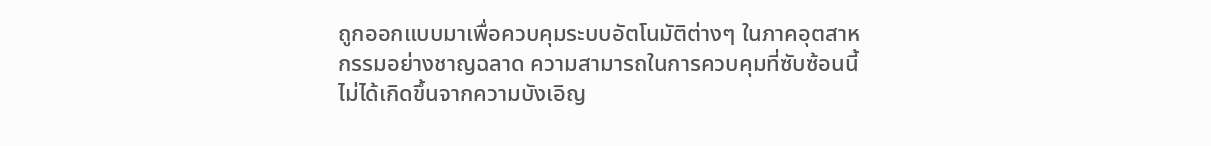ถูกออกแบบมาเพื่อควบคุมระบบอัตโนมัติต่างๆ ในภาคอุตสาหกรรมอย่างชาญฉลาด ความสามารถในการควบคุมที่ซับซ้อนนี้ไม่ได้เกิดขึ้นจากความบังเอิญ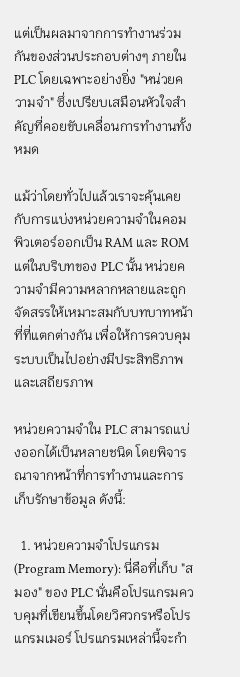แต่เป็นผลมาจากการทำงานร่วมกันของส่วนประกอบต่างๆ ภายใน PLC โดยเฉพาะอย่างยิ่ง "หน่วยความจำ" ซึ่งเปรียบเสมือนหัวใจสำคัญที่คอยขับเคลื่อนการทำงานทั้งหมด

แม้ว่าโดยทั่วไปแล้วเราจะคุ้นเคยกับการแบ่งหน่วยความจำในคอมพิวเตอร์ออกเป็น RAM และ ROM แต่ในบริบทของ PLC นั้น หน่วยความจำมีความหลากหลายและถูกจัดสรรให้เหมาะสมกับบทบาทหน้าที่ที่แตกต่างกัน เพื่อให้การควบคุมระบบเป็นไปอย่างมีประสิทธิภาพและเสถียรภาพ

หน่วยความจำใน PLC สามารถแบ่งออกได้เป็นหลายชนิด โดยพิจารณาจากหน้าที่การทำงานและการเก็บรักษาข้อมูล ดังนี้:

  1. หน่วยความจำโปรแกรม (Program Memory): นี่คือที่เก็บ "สมอง" ของ PLC นั่นคือโปรแกรมควบคุมที่เขียนขึ้นโดยวิศวกรหรือโปรแกรมเมอร์ โปรแกรมเหล่านี้จะกำ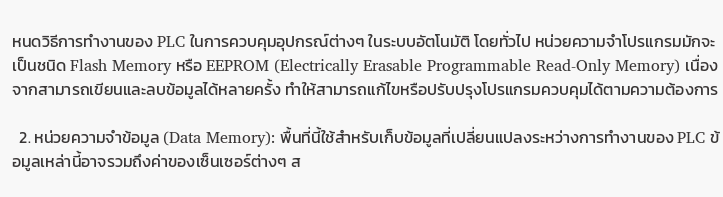หนดวิธีการทำงานของ PLC ในการควบคุมอุปกรณ์ต่างๆ ในระบบอัตโนมัติ โดยทั่วไป หน่วยความจำโปรแกรมมักจะเป็นชนิด Flash Memory หรือ EEPROM (Electrically Erasable Programmable Read-Only Memory) เนื่องจากสามารถเขียนและลบข้อมูลได้หลายครั้ง ทำให้สามารถแก้ไขหรือปรับปรุงโปรแกรมควบคุมได้ตามความต้องการ

  2. หน่วยความจำข้อมูล (Data Memory): พื้นที่นี้ใช้สำหรับเก็บข้อมูลที่เปลี่ยนแปลงระหว่างการทำงานของ PLC ข้อมูลเหล่านี้อาจรวมถึงค่าของเซ็นเซอร์ต่างๆ ส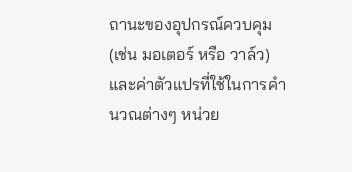ถานะของอุปกรณ์ควบคุม (เช่น มอเตอร์ หรือ วาล์ว) และค่าตัวแปรที่ใช้ในการคำนวณต่างๆ หน่วย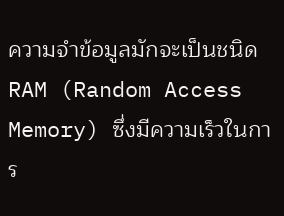ความจำข้อมูลมักจะเป็นชนิด RAM (Random Access Memory) ซึ่งมีความเร็วในการ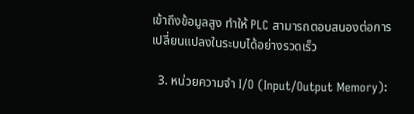เข้าถึงข้อมูลสูง ทำให้ PLC สามารถตอบสนองต่อการเปลี่ยนแปลงในระบบได้อย่างรวดเร็ว

  3. หน่วยความจำ I/O (Input/Output Memory):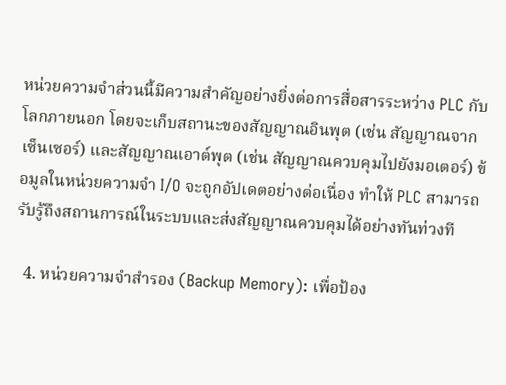หน่วยความจำส่วนนี้มีความสำคัญอย่างยิ่งต่อการสื่อสารระหว่าง PLC กับโลกภายนอก โดยจะเก็บสถานะของสัญญาณอินพุต (เช่น สัญญาณจากเซ็นเซอร์) และสัญญาณเอาต์พุต (เช่น สัญญาณควบคุมไปยังมอเตอร์) ข้อมูลในหน่วยความจำ I/O จะถูกอัปเดตอย่างต่อเนื่อง ทำให้ PLC สามารถรับรู้ถึงสถานการณ์ในระบบและส่งสัญญาณควบคุมได้อย่างทันท่วงที

  4. หน่วยความจำสำรอง (Backup Memory): เพื่อป้อง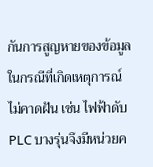กันการสูญหายของข้อมูลในกรณีที่เกิดเหตุการณ์ไม่คาดฝัน เช่น ไฟฟ้าดับ PLC บางรุ่นจึงมีหน่วยค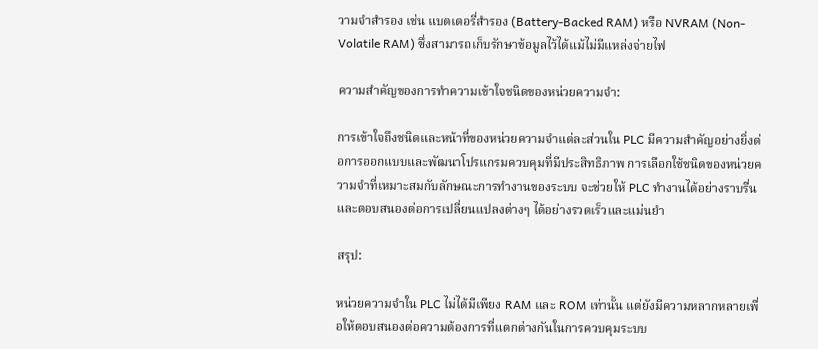วามจำสำรอง เช่น แบตเตอรี่สำรอง (Battery-Backed RAM) หรือ NVRAM (Non-Volatile RAM) ซึ่งสามารถเก็บรักษาข้อมูลไว้ได้แม้ไม่มีแหล่งจ่ายไฟ

ความสำคัญของการทำความเข้าใจชนิดของหน่วยความจำ:

การเข้าใจถึงชนิดและหน้าที่ของหน่วยความจำแต่ละส่วนใน PLC มีความสำคัญอย่างยิ่งต่อการออกแบบและพัฒนาโปรแกรมควบคุมที่มีประสิทธิภาพ การเลือกใช้ชนิดของหน่วยความจำที่เหมาะสมกับลักษณะการทำงานของระบบ จะช่วยให้ PLC ทำงานได้อย่างราบรื่นและตอบสนองต่อการเปลี่ยนแปลงต่างๆ ได้อย่างรวดเร็วและแม่นยำ

สรุป:

หน่วยความจำใน PLC ไม่ได้มีเพียง RAM และ ROM เท่านั้น แต่ยังมีความหลากหลายเพื่อให้ตอบสนองต่อความต้องการที่แตกต่างกันในการควบคุมระบบ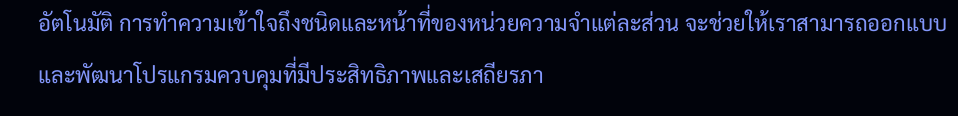อัตโนมัติ การทำความเข้าใจถึงชนิดและหน้าที่ของหน่วยความจำแต่ละส่วน จะช่วยให้เราสามารถออกแบบและพัฒนาโปรแกรมควบคุมที่มีประสิทธิภาพและเสถียรภา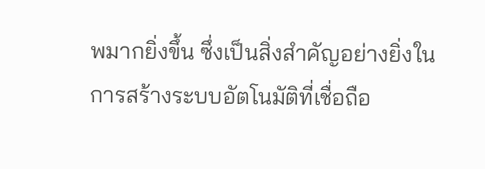พมากยิ่งขึ้น ซึ่งเป็นสิ่งสำคัญอย่างยิ่งในการสร้างระบบอัตโนมัติที่เชื่อถือ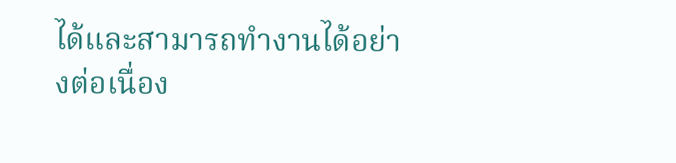ได้และสามารถทำงานได้อย่างต่อเนื่อง